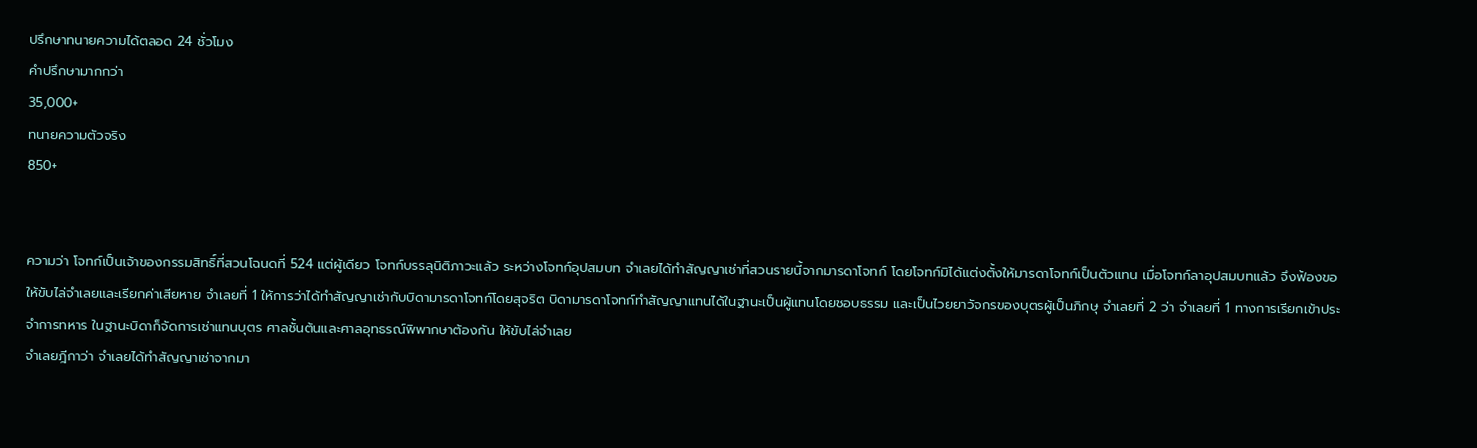ปรึกษาทนายความได้ตลอด 24 ชั่วโมง
คำปรึกษามากกว่า
35,000+
ทนายความตัวจริง
850+


ความว่า โจทก์เป็นเจ้าของกรรมสิทธิ์ที่สวนโฉนดที่ 524 แต่ผู้เดียว โจทก์บรรลุนิติภาวะแล้ว ระหว่างโจทก์อุปสมบท จำเลยได้ทำสัญญาเช่าที่สวนรายนี้จากมารดาโจทก์ โดยโจทก์มิได้แต่งตั้งให้มารดาโจทก์เป็นตัวแทน เมื่อโจทก์ลาอุปสมบทแล้ว จึงฟ้องขอให้ขับไล่จำเลยและเรียกค่าเสียหาย จำเลยที่ 1 ให้การว่าได้ทำสัญญาเช่ากับบิดามารดาโจทก์โดยสุจริต บิดามารดาโจทก์ทำสัญญาแทนได้ในฐานะเป็นผู้แทนโดยชอบธรรม และเป็นไวยยาวัจกรของบุตรผู้เป็นภิกษุ จำเลยที่ 2 ว่า จำเลยที่ 1 ทางการเรียกเข้าประจำการทหาร ในฐานะบิดาก็จัดการเช่าแทนบุตร ศาลชั้นต้นและศาลอุทธรณ์พิพากษาต้องกัน ให้ขับไล่จำเลย
จำเลยฎีกาว่า จำเลยได้ทำสัญญาเช่าจากมา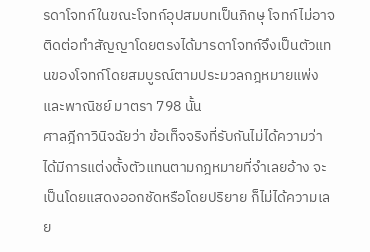รดาโจทก์ในขณะโจทก์อุปสมบทเป็นภิกษุ โจทก์ไม่อาจติดต่อทำสัญญาโดยตรงได้มารดาโจทก์จึงเป็นตัวแทนของโจทก์โดยสมบูรณ์ตามประมวลกฎหมายแพ่งและพาณิชย์ มาตรา 798 นั้น
ศาลฎีกาวินิจฉัยว่า ข้อเท็จจริงที่รับกันไม่ได้ความว่า ได้มีการแต่งตั้งตัวแทนตามกฎหมายที่จำเลยอ้าง จะเป็นโดยแสดงออกชัดหรือโดยปริยาย ก็ไม่ได้ความเลย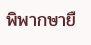พิพากษายื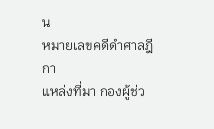น
หมายเลขคดีดำศาลฎีกา
แหล่งที่มา กองผู้ช่ว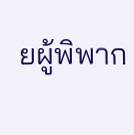ยผู้พิพาก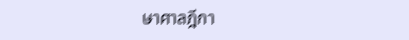ษาศาลฎีกา